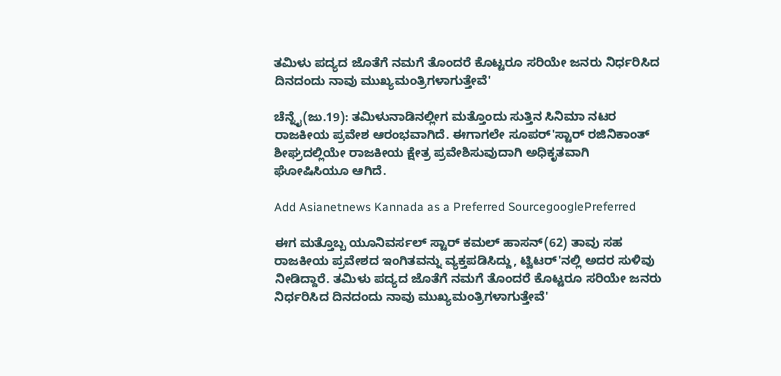ತಮಿಳು ಪದ್ಯದ ಜೊತೆಗೆ ನಮಗೆ ತೊಂದರೆ ಕೊಟ್ಟರೂ ಸರಿಯೇ ಜನರು ನಿರ್ಧರಿಸಿದ ದಿನದಂದು ನಾವು ಮುಖ್ಯಮಂತ್ರಿಗಳಾಗುತ್ತೇವೆ'

ಚೆನ್ನೈ(ಜು.19): ತಮಿಳುನಾಡಿನಲ್ಲೀಗ ಮತ್ತೊಂದು ಸುತ್ತಿನ ಸಿನಿಮಾ ನಟರ ರಾಜಕೀಯ ಪ್ರವೇಶ ಆರಂಭವಾಗಿದೆ. ಈಗಾಗಲೇ ಸೂಪರ್'ಸ್ಟಾರ್ ರಜಿನಿಕಾಂತ್ ಶೀಘ್ರದಲ್ಲಿಯೇ ರಾಜಕೀಯ ಕ್ಷೇತ್ರ ಪ್ರವೇಶಿಸುವುದಾಗಿ ಅಧಿಕೃತವಾಗಿ ಘೋಷಿಸಿಯೂ ಆಗಿದೆ.

Add Asianetnews Kannada as a Preferred SourcegooglePreferred

ಈಗ ಮತ್ತೊಬ್ಬ ಯೂನಿವರ್ಸಲ್ ಸ್ಟಾರ್ ಕಮಲ್ ಹಾಸನ್(62) ತಾವು ಸಹ ರಾಜಕೀಯ ಪ್ರವೇಶದ ಇಂಗಿತವನ್ನು ವ್ಯಕ್ತಪಡಿಸಿದ್ದು, ಟ್ವಿಟರ್'ನಲ್ಲಿ ಅದರ ಸುಳಿವು ನೀಡಿದ್ದಾರೆ. ತಮಿಳು ಪದ್ಯದ ಜೊತೆಗೆ ನಮಗೆ ತೊಂದರೆ ಕೊಟ್ಟರೂ ಸರಿಯೇ ಜನರು ನಿರ್ಧರಿಸಿದ ದಿನದಂದು ನಾವು ಮುಖ್ಯಮಂತ್ರಿಗಳಾಗುತ್ತೇವೆ'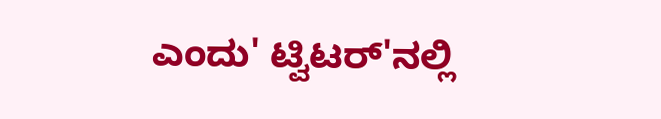ಎಂದು' ಟ್ವಿಟರ್'ನಲ್ಲಿ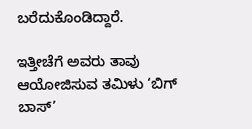ಬರೆದುಕೊಂಡಿದ್ದಾರೆ.

ಇತ್ತೀಚೆಗೆ ಅವರು ತಾವು ಆಯೋಜಿಸುವ ತಮಿಳು ‘ಬಿಗ್ ಬಾಸ್’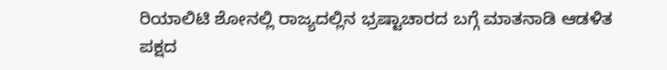ರಿಯಾಲಿಟಿ ಶೋನಲ್ಲಿ ರಾಜ್ಯದಲ್ಲಿನ ಭ್ರಷ್ಟಾಚಾರದ ಬಗ್ಗೆ ಮಾತನಾಡಿ ಆಡಳಿತ ಪಕ್ಷದ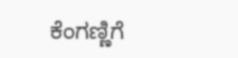ಕೆಂಗಣ್ಣಿಗೆ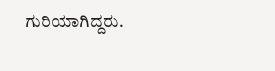ಗುರಿಯಾಗಿದ್ದರು.